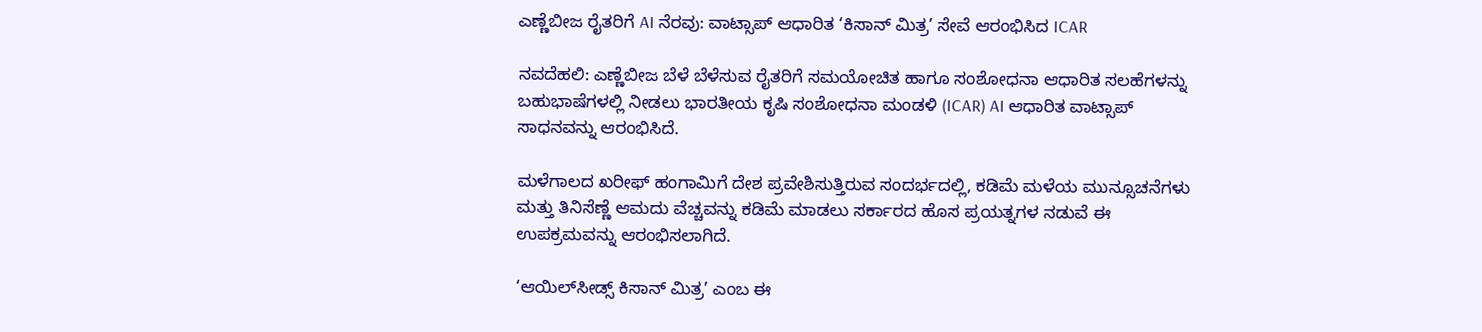ಎಣ್ಣೆಬೀಜ ರೈತರಿಗೆ AI ನೆರವು: ವಾಟ್ಸಾಪ್ ಆಧಾರಿತ ‘ಕಿಸಾನ್ ಮಿತ್ರ’ ಸೇವೆ ಆರಂಭಿಸಿದ ICAR

ನವದೆಹಲಿ: ಎಣ್ಣೆಬೀಜ ಬೆಳೆ ಬೆಳೆಸುವ ರೈತರಿಗೆ ಸಮಯೋಚಿತ ಹಾಗೂ ಸಂಶೋಧನಾ ಆಧಾರಿತ ಸಲಹೆಗಳನ್ನು ಬಹುಭಾಷೆಗಳಲ್ಲಿ ನೀಡಲು ಭಾರತೀಯ ಕೃಷಿ ಸಂಶೋಧನಾ ಮಂಡಳಿ (ICAR) AI ಆಧಾರಿತ ವಾಟ್ಸಾಪ್ ಸಾಧನವನ್ನು ಆರಂಭಿಸಿದೆ.

ಮಳೆಗಾಲದ ಖರೀಫ್ ಹಂಗಾಮಿಗೆ ದೇಶ ಪ್ರವೇಶಿಸುತ್ತಿರುವ ಸಂದರ್ಭದಲ್ಲಿ, ಕಡಿಮೆ ಮಳೆಯ ಮುನ್ಸೂಚನೆಗಳು ಮತ್ತು ತಿನಿಸೆಣ್ಣೆ ಆಮದು ವೆಚ್ಚವನ್ನು ಕಡಿಮೆ ಮಾಡಲು ಸರ್ಕಾರದ ಹೊಸ ಪ್ರಯತ್ನಗಳ ನಡುವೆ ಈ ಉಪಕ್ರಮವನ್ನು ಆರಂಭಿಸಲಾಗಿದೆ.

‘ಆಯಿಲ್‌ಸೀಡ್ಸ್ ಕಿಸಾನ್ ಮಿತ್ರ’ ಎಂಬ ಈ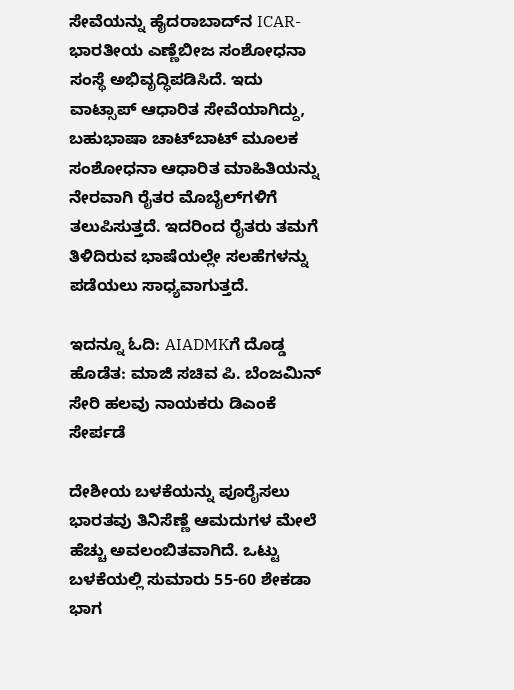ಸೇವೆಯನ್ನು ಹೈದರಾಬಾದ್‌ನ ICAR-ಭಾರತೀಯ ಎಣ್ಣೆಬೀಜ ಸಂಶೋಧನಾ ಸಂಸ್ಥೆ ಅಭಿವೃದ್ಧಿಪಡಿಸಿದೆ. ಇದು ವಾಟ್ಸಾಪ್ ಆಧಾರಿತ ಸೇವೆಯಾಗಿದ್ದು, ಬಹುಭಾಷಾ ಚಾಟ್‌ಬಾಟ್ ಮೂಲಕ ಸಂಶೋಧನಾ ಆಧಾರಿತ ಮಾಹಿತಿಯನ್ನು ನೇರವಾಗಿ ರೈತರ ಮೊಬೈಲ್‌ಗಳಿಗೆ ತಲುಪಿಸುತ್ತದೆ. ಇದರಿಂದ ರೈತರು ತಮಗೆ ತಿಳಿದಿರುವ ಭಾಷೆಯಲ್ಲೇ ಸಲಹೆಗಳನ್ನು ಪಡೆಯಲು ಸಾಧ್ಯವಾಗುತ್ತದೆ.

ಇದನ್ನೂ ಓದಿ: AIADMKಗೆ ದೊಡ್ಡ ಹೊಡೆತ: ಮಾಜಿ ಸಚಿವ ಪಿ. ಬೆಂಜಮಿನ್ ಸೇರಿ ಹಲವು ನಾಯಕರು ಡಿಎಂಕೆ ಸೇರ್ಪಡೆ

ದೇಶೀಯ ಬಳಕೆಯನ್ನು ಪೂರೈಸಲು ಭಾರತವು ತಿನಿಸೆಣ್ಣೆ ಆಮದುಗಳ ಮೇಲೆ ಹೆಚ್ಚು ಅವಲಂಬಿತವಾಗಿದೆ. ಒಟ್ಟು ಬಳಕೆಯಲ್ಲಿ ಸುಮಾರು 55-60 ಶೇಕಡಾ ಭಾಗ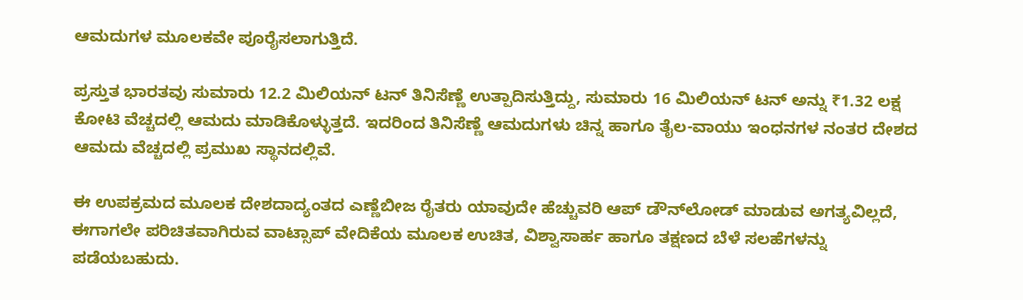ಆಮದುಗಳ ಮೂಲಕವೇ ಪೂರೈಸಲಾಗುತ್ತಿದೆ.

ಪ್ರಸ್ತುತ ಭಾರತವು ಸುಮಾರು 12.2 ಮಿಲಿಯನ್ ಟನ್ ತಿನಿಸೆಣ್ಣೆ ಉತ್ಪಾದಿಸುತ್ತಿದ್ದು, ಸುಮಾರು 16 ಮಿಲಿಯನ್ ಟನ್ ಅನ್ನು ₹1.32 ಲಕ್ಷ ಕೋಟಿ ವೆಚ್ಚದಲ್ಲಿ ಆಮದು ಮಾಡಿಕೊಳ್ಳುತ್ತದೆ. ಇದರಿಂದ ತಿನಿಸೆಣ್ಣೆ ಆಮದುಗಳು ಚಿನ್ನ ಹಾಗೂ ತೈಲ-ವಾಯು ಇಂಧನಗಳ ನಂತರ ದೇಶದ ಆಮದು ವೆಚ್ಚದಲ್ಲಿ ಪ್ರಮುಖ ಸ್ಥಾನದಲ್ಲಿವೆ.

ಈ ಉಪಕ್ರಮದ ಮೂಲಕ ದೇಶದಾದ್ಯಂತದ ಎಣ್ಣೆಬೀಜ ರೈತರು ಯಾವುದೇ ಹೆಚ್ಚುವರಿ ಆಪ್ ಡೌನ್‌ಲೋಡ್ ಮಾಡುವ ಅಗತ್ಯವಿಲ್ಲದೆ, ಈಗಾಗಲೇ ಪರಿಚಿತವಾಗಿರುವ ವಾಟ್ಸಾಪ್ ವೇದಿಕೆಯ ಮೂಲಕ ಉಚಿತ, ವಿಶ್ವಾಸಾರ್ಹ ಹಾಗೂ ತಕ್ಷಣದ ಬೆಳೆ ಸಲಹೆಗಳನ್ನು ಪಡೆಯಬಹುದು.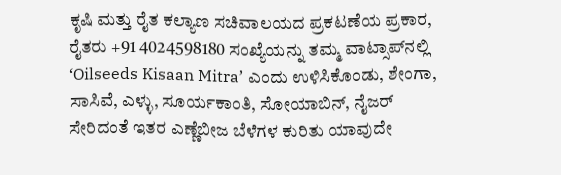ಕೃಷಿ ಮತ್ತು ರೈತ ಕಲ್ಯಾಣ ಸಚಿವಾಲಯದ ಪ್ರಕಟಣೆಯ ಪ್ರಕಾರ, ರೈತರು +91 4024598180 ಸಂಖ್ಯೆಯನ್ನು ತಮ್ಮ ವಾಟ್ಸಾಪ್‌ನಲ್ಲಿ ‘Oilseeds Kisaan Mitra’ ಎಂದು ಉಳಿಸಿಕೊಂಡು, ಶೇಂಗಾ, ಸಾಸಿವೆ, ಎಳ್ಳು, ಸೂರ್ಯಕಾಂತಿ, ಸೋಯಾಬಿನ್, ನೈಜರ್ ಸೇರಿದಂತೆ ಇತರ ಎಣ್ಣೆಬೀಜ ಬೆಳೆಗಳ ಕುರಿತು ಯಾವುದೇ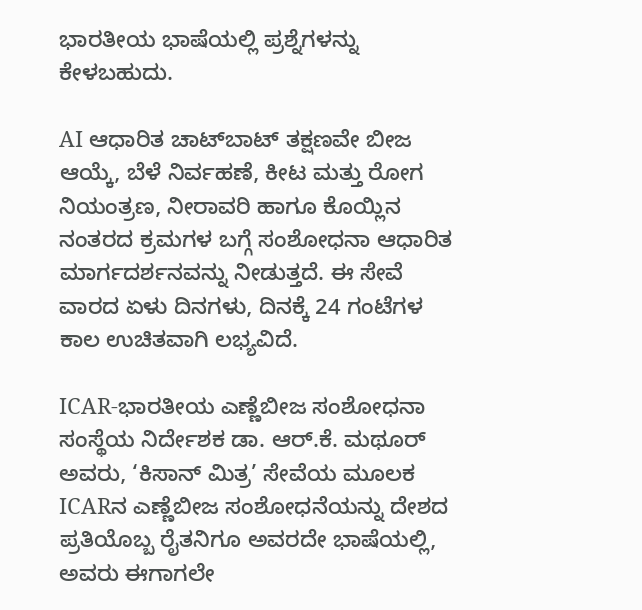ಭಾರತೀಯ ಭಾಷೆಯಲ್ಲಿ ಪ್ರಶ್ನೆಗಳನ್ನು ಕೇಳಬಹುದು.

AI ಆಧಾರಿತ ಚಾಟ್‌ಬಾಟ್ ತಕ್ಷಣವೇ ಬೀಜ ಆಯ್ಕೆ, ಬೆಳೆ ನಿರ್ವಹಣೆ, ಕೀಟ ಮತ್ತು ರೋಗ ನಿಯಂತ್ರಣ, ನೀರಾವರಿ ಹಾಗೂ ಕೊಯ್ಲಿನ ನಂತರದ ಕ್ರಮಗಳ ಬಗ್ಗೆ ಸಂಶೋಧನಾ ಆಧಾರಿತ ಮಾರ್ಗದರ್ಶನವನ್ನು ನೀಡುತ್ತದೆ. ಈ ಸೇವೆ ವಾರದ ಏಳು ದಿನಗಳು, ದಿನಕ್ಕೆ 24 ಗಂಟೆಗಳ ಕಾಲ ಉಚಿತವಾಗಿ ಲಭ್ಯವಿದೆ.

ICAR-ಭಾರತೀಯ ಎಣ್ಣೆಬೀಜ ಸಂಶೋಧನಾ ಸಂಸ್ಥೆಯ ನಿರ್ದೇಶಕ ಡಾ. ಆರ್.ಕೆ. ಮಥೂರ್ ಅವರು, ‘ಕಿಸಾನ್ ಮಿತ್ರ’ ಸೇವೆಯ ಮೂಲಕ ICARನ ಎಣ್ಣೆಬೀಜ ಸಂಶೋಧನೆಯನ್ನು ದೇಶದ ಪ್ರತಿಯೊಬ್ಬ ರೈತನಿಗೂ ಅವರದೇ ಭಾಷೆಯಲ್ಲಿ, ಅವರು ಈಗಾಗಲೇ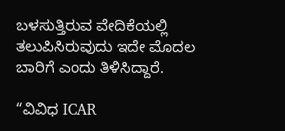ಬಳಸುತ್ತಿರುವ ವೇದಿಕೆಯಲ್ಲಿ ತಲುಪಿಸಿರುವುದು ಇದೇ ಮೊದಲ ಬಾರಿಗೆ ಎಂದು ತಿಳಿಸಿದ್ದಾರೆ.

“ವಿವಿಧ ICAR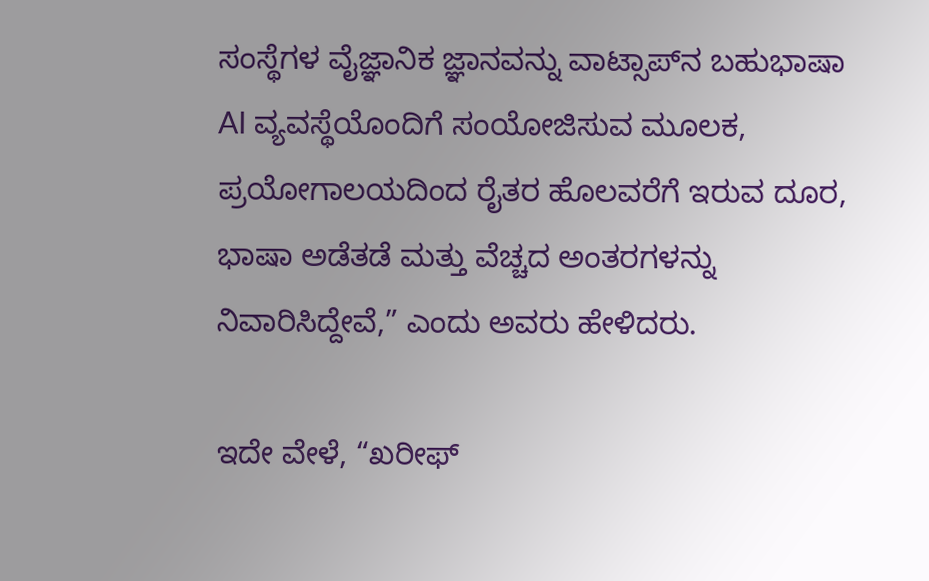ಸಂಸ್ಥೆಗಳ ವೈಜ್ಞಾನಿಕ ಜ್ಞಾನವನ್ನು ವಾಟ್ಸಾಪ್‌ನ ಬಹುಭಾಷಾ AI ವ್ಯವಸ್ಥೆಯೊಂದಿಗೆ ಸಂಯೋಜಿಸುವ ಮೂಲಕ, ಪ್ರಯೋಗಾಲಯದಿಂದ ರೈತರ ಹೊಲವರೆಗೆ ಇರುವ ದೂರ, ಭಾಷಾ ಅಡೆತಡೆ ಮತ್ತು ವೆಚ್ಚದ ಅಂತರಗಳನ್ನು ನಿವಾರಿಸಿದ್ದೇವೆ,” ಎಂದು ಅವರು ಹೇಳಿದರು.

ಇದೇ ವೇಳೆ, “ಖರೀಫ್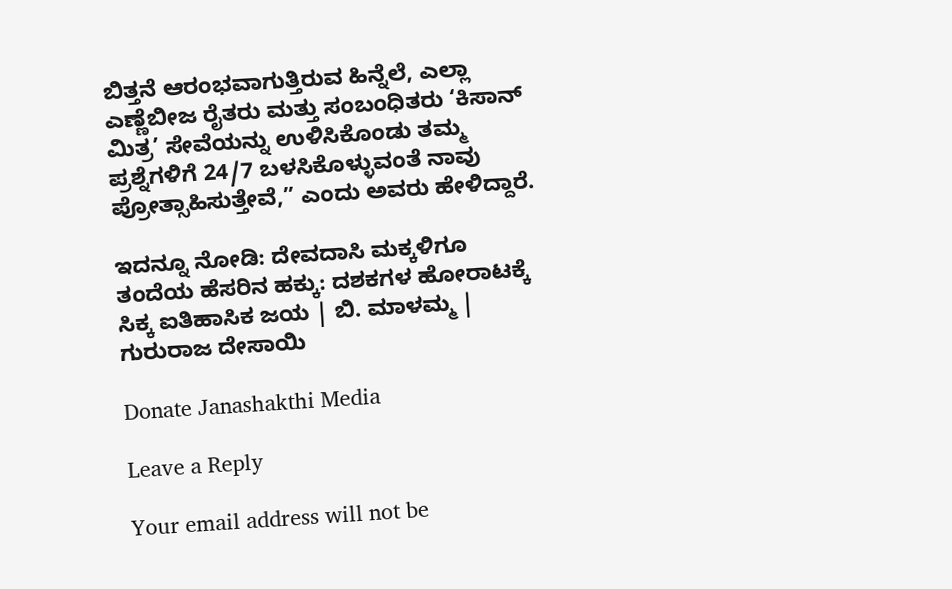ಬಿತ್ತನೆ ಆರಂಭವಾಗುತ್ತಿರುವ ಹಿನ್ನೆಲೆ, ಎಲ್ಲಾ ಎಣ್ಣೆಬೀಜ ರೈತರು ಮತ್ತು ಸಂಬಂಧಿತರು ‘ಕಿಸಾನ್ ಮಿತ್ರ’ ಸೇವೆಯನ್ನು ಉಳಿಸಿಕೊಂಡು ತಮ್ಮ ಪ್ರಶ್ನೆಗಳಿಗೆ 24/7 ಬಳಸಿಕೊಳ್ಳುವಂತೆ ನಾವು ಪ್ರೋತ್ಸಾಹಿಸುತ್ತೇವೆ,” ಎಂದು ಅವರು ಹೇಳಿದ್ದಾರೆ.

ಇದನ್ನೂ ನೋಡಿ: ದೇವದಾಸಿ ಮಕ್ಕಳಿಗೂ ತಂದೆಯ ಹೆಸರಿನ ಹಕ್ಕು: ದಶಕಗಳ ಹೋರಾಟಕ್ಕೆ ಸಿಕ್ಕ ಐತಿಹಾಸಿಕ ಜಯ | ಬಿ. ಮಾಳಮ್ಮ | ಗುರುರಾಜ ದೇಸಾಯಿ

Donate Janashakthi Media

Leave a Reply

Your email address will not be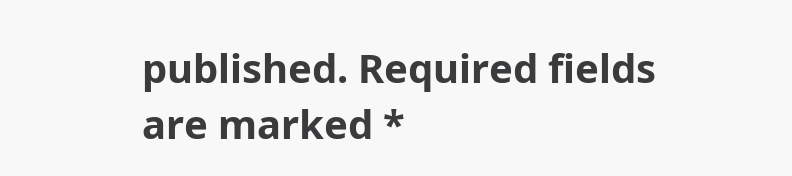published. Required fields are marked *